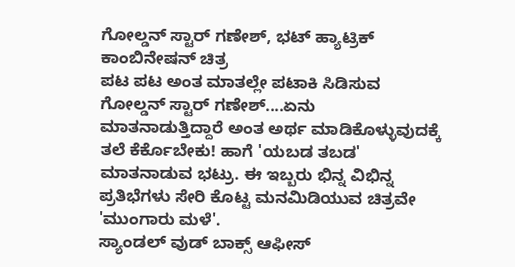ಗೋಲ್ಡನ್ ಸ್ಟಾರ್ ಗಣೇಶ್, ಭಟ್ ಹ್ಯಾಟ್ರಿಕ್ ಕಾಂಬಿನೇಷನ್ ಚಿತ್ರ
ಪಟ ಪಟ ಅಂತ ಮಾತಲ್ಲೇ ಪಟಾಕಿ ಸಿಡಿಸುವ ಗೋಲ್ಡನ್ ಸ್ಟಾರ್ ಗಣೇಶ್....ಏನು ಮಾತನಾಡುತ್ತಿದ್ದಾರೆ ಅಂತ ಅರ್ಥ ಮಾಡಿಕೊಳ್ಳುವುದಕ್ಕೆ ತಲೆ ಕೆರ್ಕೊಬೇಕು! ಹಾಗೆ 'ಯಬಡ ತಬಡ' ಮಾತನಾಡುವ ಭಟ್ರು. ಈ ಇಬ್ಬರು ಭಿನ್ನ ವಿಭಿನ್ನ ಪ್ರತಿಭೆಗಳು ಸೇರಿ ಕೊಟ್ಟ ಮನಮಿಡಿಯುವ ಚಿತ್ರವೇ 'ಮುಂಗಾರು ಮಳೆ'.
ಸ್ಯಾಂಡಲ್ ವುಡ್ ಬಾಕ್ಸ್ ಆಫೀಸ್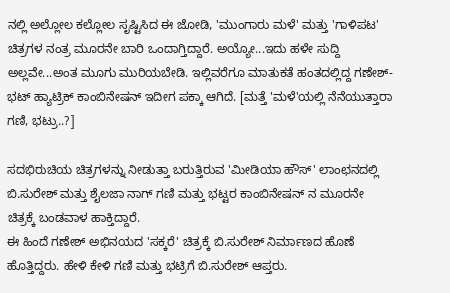ನಲ್ಲಿ ಅಲ್ಲೋಲ ಕಲ್ಲೋಲ ಸೃಷ್ಟಿಸಿದ ಈ ಜೋಡಿ, 'ಮುಂಗಾರು ಮಳೆ' ಮತ್ತು 'ಗಾಳಿಪಟ' ಚಿತ್ರಗಳ ನಂತ್ರ ಮೂರನೇ ಬಾರಿ ಒಂದಾಗ್ತಿದ್ದಾರೆ. ಅಯ್ಯೋ...ಇದು ಹಳೇ ಸುದ್ದಿ ಅಲ್ಲವೇ...ಅಂತ ಮೂಗು ಮುರಿಯಬೇಡಿ. ಇಲ್ಲಿವರೆಗೂ ಮಾತುಕತೆ ಹಂತದಲ್ಲಿದ್ದ ಗಣೇಶ್-ಭಟ್ ಹ್ಯಾಟ್ರಿಕ್ ಕಾಂಬಿನೇಷನ್ ಇದೀಗ ಪಕ್ಕಾ ಆಗಿದೆ. [ಮತ್ತೆ 'ಮಳೆ'ಯಲ್ಲಿ ನೆನೆಯುತ್ತಾರಾ ಗಣಿ, ಭಟ್ರು..?]

ಸದಭಿರುಚಿಯ ಚಿತ್ರಗಳನ್ನು ನೀಡುತ್ತಾ ಬರುತ್ತಿರುವ 'ಮೀಡಿಯಾ ಹೌಸ್' ಲಾಂಛನದಲ್ಲಿ ಬಿ.ಸುರೇಶ್ ಮತ್ತು ಶೈಲಜಾ ನಾಗ್ ಗಣಿ ಮತ್ತು ಭಟ್ಟರ ಕಾಂಬಿನೇಷನ್ ನ ಮೂರನೇ ಚಿತ್ರಕ್ಕೆ ಬಂಡವಾಳ ಹಾಕ್ತಿದ್ದಾರೆ.
ಈ ಹಿಂದೆ ಗಣೇಶ್ ಅಭಿನಯದ 'ಸಕ್ಕರೆ' ಚಿತ್ರಕ್ಕೆ ಬಿ.ಸುರೇಶ್ ನಿರ್ಮಾಣದ ಹೊಣೆ ಹೊತ್ತಿದ್ದರು. ಹೇಳಿ ಕೇಳಿ ಗಣಿ ಮತ್ತು ಭಟ್ರಿಗೆ ಬಿ.ಸುರೇಶ್ ಆಪ್ತರು.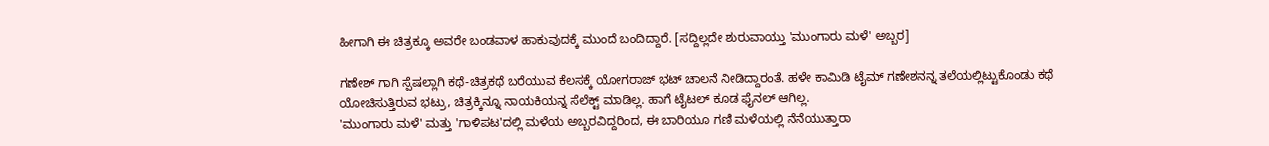ಹೀಗಾಗಿ ಈ ಚಿತ್ರಕ್ಕೂ ಅವರೇ ಬಂಡವಾಳ ಹಾಕುವುದಕ್ಕೆ ಮುಂದೆ ಬಂದಿದ್ದಾರೆ. [ಸದ್ದಿಲ್ಲದೇ ಶುರುವಾಯ್ತು 'ಮುಂಗಾರು ಮಳೆ' ಅಬ್ಬರ]

ಗಣೇಶ್ ಗಾಗಿ ಸ್ಪೆಷಲ್ಲಾಗಿ ಕಥೆ-ಚಿತ್ರಕಥೆ ಬರೆಯುವ ಕೆಲಸಕ್ಕೆ ಯೋಗರಾಜ್ ಭಟ್ ಚಾಲನೆ ನೀಡಿದ್ದಾರಂತೆ. ಹಳೇ ಕಾಮಿಡಿ ಟೈಮ್ ಗಣೇಶನನ್ನ ತಲೆಯಲ್ಲಿಟ್ಟುಕೊಂಡು ಕಥೆ ಯೋಚಿಸುತ್ತಿರುವ ಭಟ್ರು, ಚಿತ್ರಕ್ಕಿನ್ನೂ ನಾಯಕಿಯನ್ನ ಸೆಲೆಕ್ಟ್ ಮಾಡಿಲ್ಲ. ಹಾಗೆ ಟೈಟಲ್ ಕೂಡ ಫೈನಲ್ ಆಗಿಲ್ಲ.
'ಮುಂಗಾರು ಮಳೆ' ಮತ್ತು 'ಗಾಳಿಪಟ'ದಲ್ಲಿ ಮಳೆಯ ಅಬ್ಬರವಿದ್ದರಿಂದ, ಈ ಬಾರಿಯೂ ಗಣಿ ಮಳೆಯಲ್ಲಿ ನೆನೆಯುತ್ತಾರಾ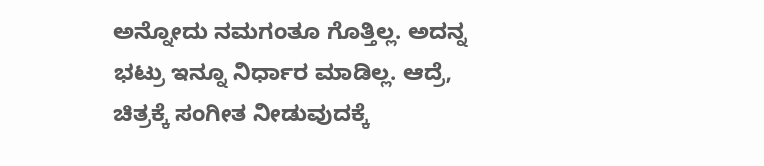ಅನ್ನೋದು ನಮಗಂತೂ ಗೊತ್ತಿಲ್ಲ. ಅದನ್ನ ಭಟ್ರು ಇನ್ನೂ ನಿರ್ಧಾರ ಮಾಡಿಲ್ಲ. ಆದ್ರೆ, ಚಿತ್ರಕ್ಕೆ ಸಂಗೀತ ನೀಡುವುದಕ್ಕೆ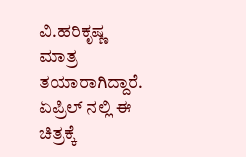ವಿ.ಹರಿಕೃಷ್ಣ ಮಾತ್ರ ತಯಾರಾಗಿದ್ದಾರೆ. ಏಪ್ರಿಲ್ ನಲ್ಲಿ ಈ ಚಿತ್ರಕ್ಕೆ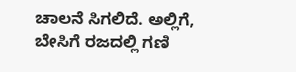ಚಾಲನೆ ಸಿಗಲಿದೆ. ಅಲ್ಲಿಗೆ, ಬೇಸಿಗೆ ರಜದಲ್ಲಿ ಗಣಿ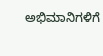ಅಭಿಮಾನಿಗಳಿಗೆ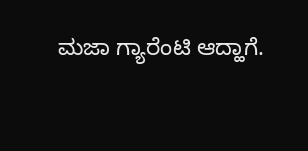ಮಜಾ ಗ್ಯಾರೆಂಟಿ ಆದ್ಹಾಗೆ.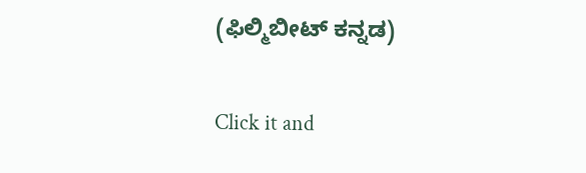(ಫಿಲ್ಮಿಬೀಟ್ ಕನ್ನಡ)


Click it and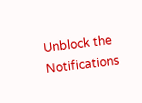Unblock the Notifications